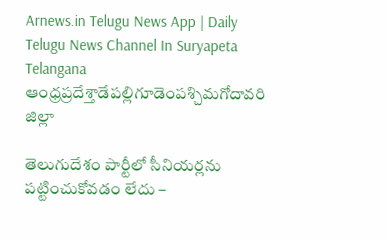Arnews.in Telugu News App | Daily Telugu News Channel In Suryapeta Telangana
ఆంధ్రప్రదేశ్తాడేపల్లిగూడెంపశ్చిమగోదావరి జిల్లా

తెలుగుదేశం పార్టీలో సీనియర్లను పట్టించుకోవడం లేదు –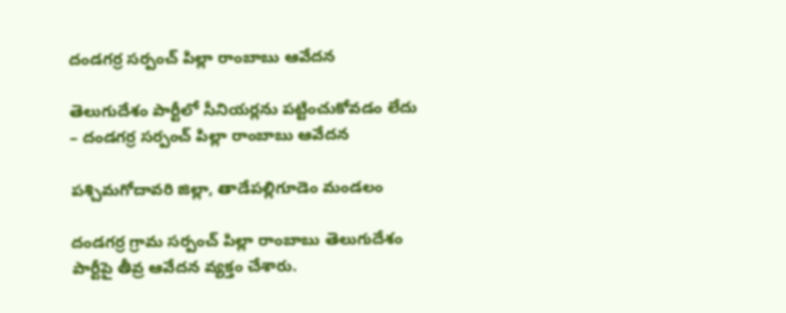దండగర్ర సర్పంచ్ పిల్లా రాంబాబు ఆవేదన

తెలుగుదేశం పార్టీలో సీనియర్లను పట్టించుకోవడం లేదు – దండగర్ర సర్పంచ్ పిల్లా రాంబాబు ఆవేదన

పశ్చిమగోదావరి జిల్లా, తాడేపల్లిగూడెం మండలం

దండగర్ర గ్రామ సర్పంచ్ పిల్లా రాంబాబు తెలుగుదేశం పార్టీపై తీవ్ర ఆవేదన వ్యక్తం చేశారు.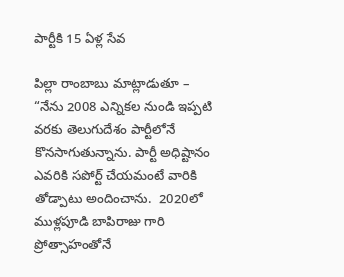పార్టీకి 15 ఏళ్ల సేవ

పిల్లా రాంబాబు మాట్లాడుతూ –
“నేను 2008 ఎన్నికల నుండి ఇప్పటి వరకు తెలుగుదేశం పార్టీలోనే కొనసాగుతున్నాను. పార్టీ అధిష్టానం ఎవరికి సపోర్ట్ చేయమంటే వారికి తోడ్పాటు అందించాను.  2020లో  ముళ్లపూడి బాపిరాజు గారి ప్రోత్సాహంతోనే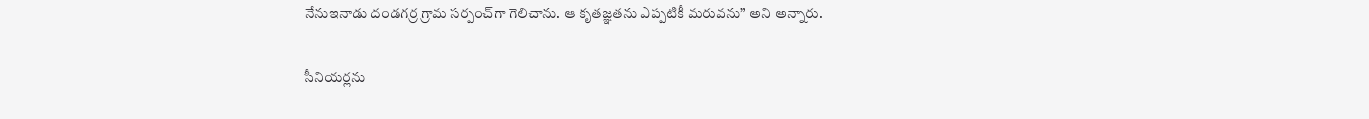నేనుఇనాడు దండగర్ర గ్రామ సర్పంచ్‌గా గెలిచాను. ఆ కృతజ్ఞతను ఎప్పటికీ మరువను” అని అన్నారు.

సీనియర్లను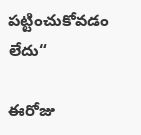పట్టించుకోవడం లేదు“

ఈరోజు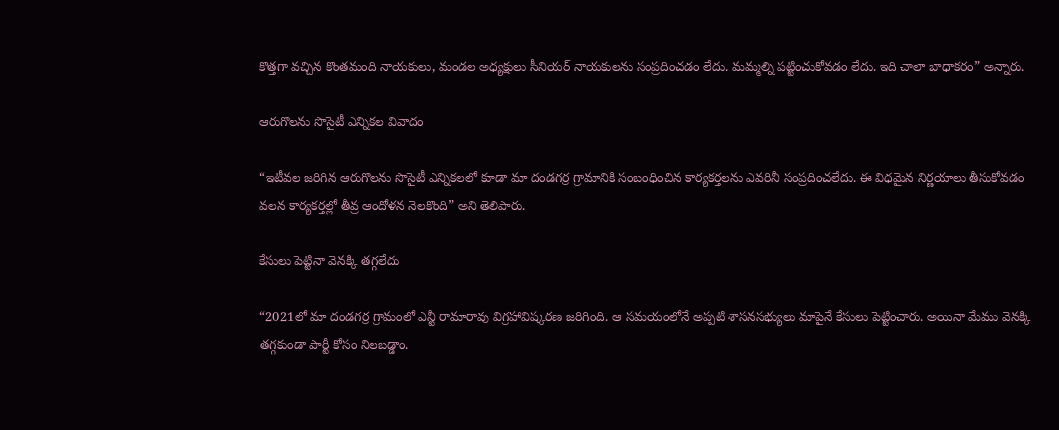కొత్తగా వచ్చిన కొంతమంది నాయకులు, మండల అధ్యక్షులు సీనియర్ నాయకులను సంప్రదించడం లేదు. మమ్మల్ని పట్టించుకోవడం లేదు. ఇది చాలా బాధాకరం” అన్నారు.

ఆరుగొలను సొసైటీ ఎన్నికల వివాదం

“ఇటీవల జరిగిన ఆరుగొలను సొసైటీ ఎన్నికలలో కూడా మా దండగర్ర గ్రామానికి సంబంధించిన కార్యకర్తలను ఎవరినీ సంప్రదించలేదు. ఈ విధమైన నిర్ణయాలు తీసుకోవడం వలన కార్యకర్తల్లో తీవ్ర ఆందోళన నెలకొంది” అని తెలిపారు.

కేసులు పెట్టినా వెనక్కి తగ్గలేదు

“2021లో మా దండగర్ర గ్రామంలో ఎన్టీ రామారావు విగ్రహావిష్కరణ జరిగింది. ఆ సమయంలోనే అప్పటి శాసనసభ్యులు మాపైనే కేసులు పెట్టించారు. అయినా మేము వెనక్కి తగ్గకుండా పార్టీ కోసం నిలబడ్డాం.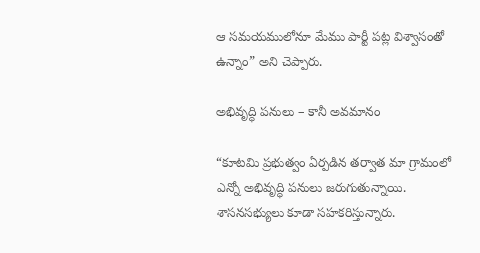ఆ సమయములోనూ మేము పార్టీ పట్ల విశ్వాసంతో ఉన్నాం” అని చెప్పారు.

అభివృద్ధి పనులు – కానీ అవమానం

“కూటమి ప్రభుత్వం ఏర్పడిన తర్వాత మా గ్రామంలో ఎన్నో అభివృద్ధి పనులు జరుగుతున్నాయి. శాసనసభ్యులు కూడా సహకరిస్తున్నారు.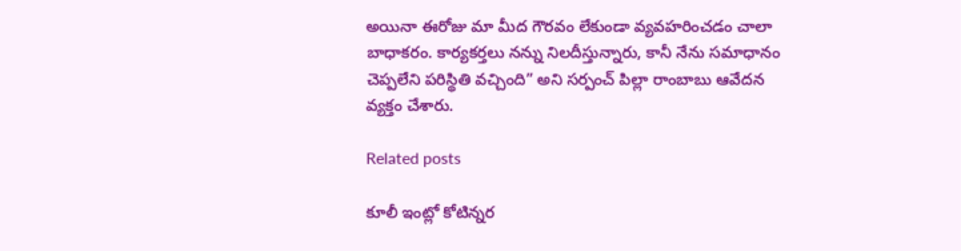అయినా ఈరోజు మా మీద గౌరవం లేకుండా వ్యవహరించడం చాలా బాధాకరం. కార్యకర్తలు నన్ను నిలదీస్తున్నారు, కానీ నేను సమాధానం చెప్పలేని పరిస్థితి వచ్చింది” అని సర్పంచ్ పిల్లా రాంబాబు ఆవేదన వ్యక్తం చేశారు.

Related posts

కూలీ ఇంట్లో కోటిన్నర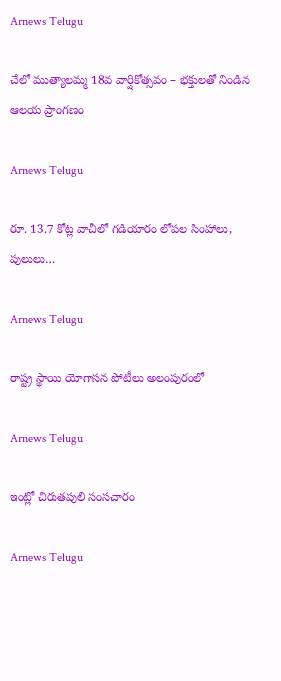Arnews Telugu

చేలో ముత్యాలమ్మ 18వ వార్షికోత్సవం – భక్తులతో నిండిన ఆలయ ప్రాంగణం

Arnews Telugu

రూ. 13.7 కోట్ల వాచీలో గడియారం లోపల సింహాలు, పులులు…

Arnews Telugu

రాష్ట్ర స్థాయి యోగాసన పోటీలు అలంపురంలో

Arnews Telugu

ఇంట్లో చిరుతపులి సంసచారం

Arnews Telugu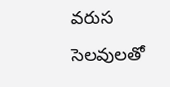వరుస సెలవులతో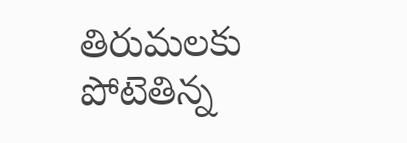తిరుమలకు పోటెతిన్న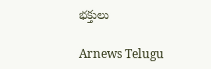భక్తులు

Arnews Telugu